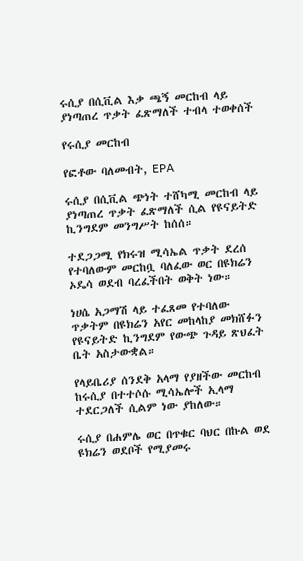ሩሲያ በሲቪል እቃ ጫኝ መርከብ ላይ ያነጣጠረ ጥቃት ፈጽማለች ተብላ ተወቀሰች

የሩሲያ መርከብ

የፎቶው ባለመብት, EPA

ሩሲያ በሲቪል ጭነት ተሸካሚ መርከብ ላይ ያነጣጠረ ጥቃት ፈጽማለች ሲል የዩናይትድ ኪንግደም መንግሥት ከሰሰ።

ተደጋጋሚ የክሩዝ ሚሳኤል ጥቃት ደረሰ የተባለውም መርከቧ ባለፈው ወር በዩክሬን ኦዴሳ ወደብ ባረፈችበት ወቅት ነው።

ነሀሴ አጋማሽ ላይ ተፈጸመ የተባለው ጥቃትም በዩክሬን አየር መከላከያ መክሸፉን የዩናይትድ ኪንግደም የውጭ ጉዳይ ጽህፈት ቤት አስታውቋል።

የላይቤሪያ ሰንደቅ አላማ የያዘችው መርከብ ከሩሲያ በተተሶሱ ሚሳኤሎች ኢላማ ተደርጋለች ሲልም ነው ያከለው።

ሩሲያ በሐምሌ ወር በጥቁር ባህር በኩል ወደ ዩክሬን ወደቦች የሚያመሩ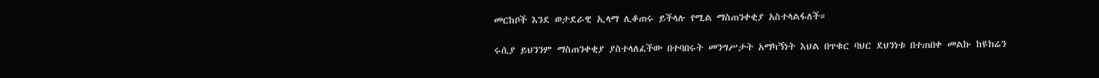መርከቦች እንደ ወታደራዊ ኢላማ ሊቆጠሩ ይችላሉ የሚል ማስጠንቀቂያ አስተላልፋለች።

ሩሲያ ይህንንም ማስጠንቀቂያ ያስተላለፈችው በተባበሩት መንግሥታት አማካኝነት እህል በጥቁር ባህር ደህንነቱ በተጠበቀ መልኩ ከዩክሬን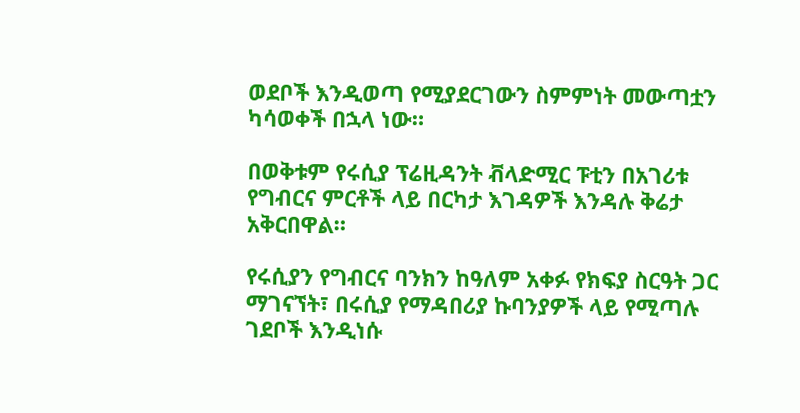ወደቦች እንዲወጣ የሚያደርገውን ስምምነት መውጣቷን ካሳወቀች በኋላ ነው።

በወቅቱም የሩሲያ ፕሬዚዳንት ቭላድሚር ፑቲን በአገሪቱ የግብርና ምርቶች ላይ በርካታ እገዳዎች እንዳሉ ቅሬታ አቅርበዋል።

የሩሲያን የግብርና ባንክን ከዓለም አቀፉ የክፍያ ስርዓት ጋር ማገናኘት፣ በሩሲያ የማዳበሪያ ኩባንያዎች ላይ የሚጣሉ ገደቦች እንዲነሱ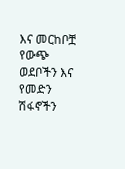እና መርከቦቿ የውጭ ወደቦችን እና የመድን ሽፋኖችን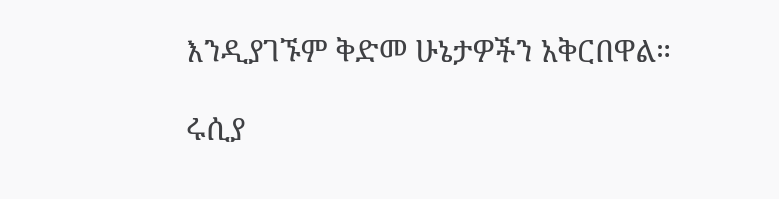እንዲያገኙም ቅድመ ሁኔታዎችን አቅርበዋል።

ሩሲያ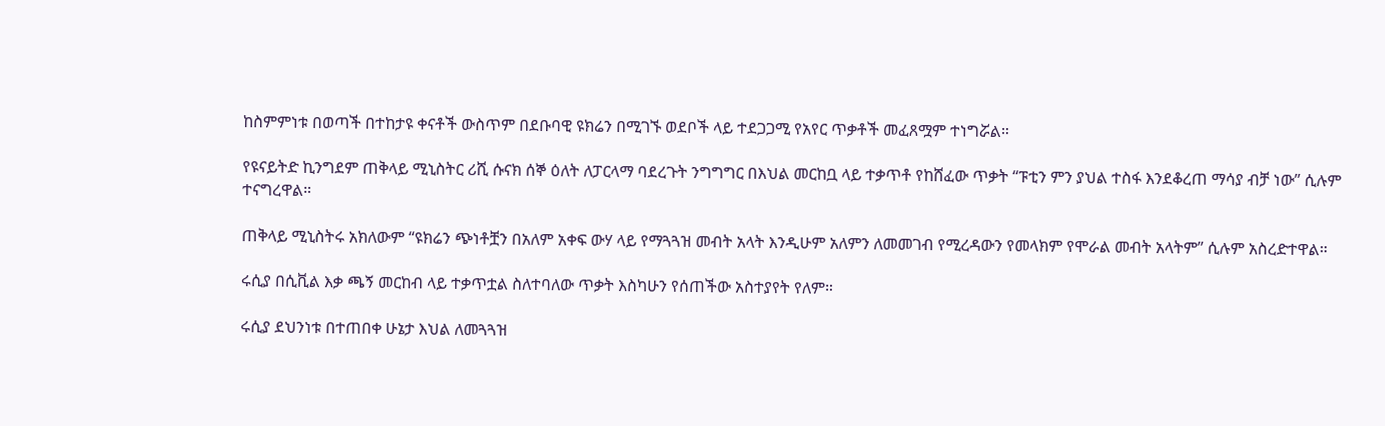ከስምምነቱ በወጣች በተከታዩ ቀናቶች ውስጥም በደቡባዊ ዩክሬን በሚገኙ ወደቦች ላይ ተደጋጋሚ የአየር ጥቃቶች መፈጸሟም ተነግሯል።

የዩናይትድ ኪንግደም ጠቅላይ ሚኒስትር ሪሺ ሱናክ ሰኞ ዕለት ለፓርላማ ባደረጉት ንግግግር በእህል መርከቧ ላይ ተቃጥቶ የከሸፈው ጥቃት “ፑቲን ምን ያህል ተስፋ እንደቆረጠ ማሳያ ብቻ ነው” ሲሉም ተናግረዋል።

ጠቅላይ ሚኒስትሩ አክለውም “ዩክሬን ጭነቶቿን በአለም አቀፍ ውሃ ላይ የማጓጓዝ መብት አላት እንዲሁም አለምን ለመመገብ የሚረዳውን የመላክም የሞራል መብት አላትም” ሲሉም አስረድተዋል።

ሩሲያ በሲቪል እቃ ጫኝ መርከብ ላይ ተቃጥቷል ስለተባለው ጥቃት እስካሁን የሰጠችው አስተያየት የለም።

ሩሲያ ደህንነቱ በተጠበቀ ሁኔታ እህል ለመጓጓዝ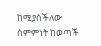ከሚያስችለው ስምምነት ከወጣች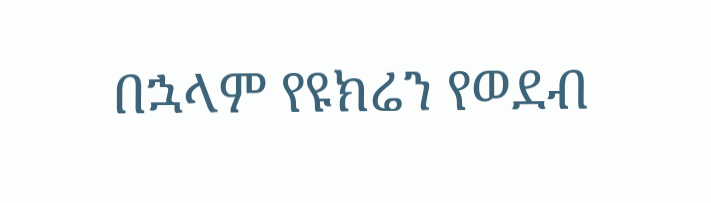በኋላም የዩክሬን የወደብ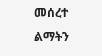መሰረተ ልማትን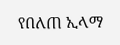የበለጠ ኢላማ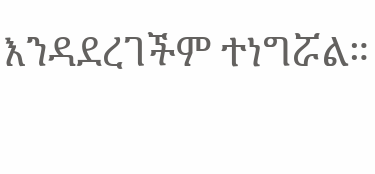እንዳደረገችም ተነግሯል።